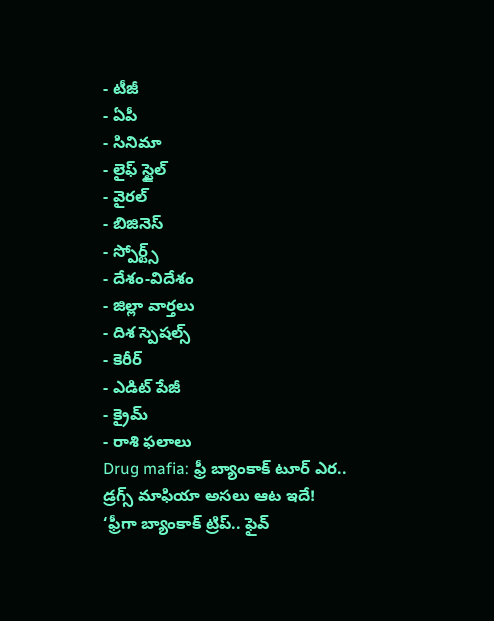- టీజీ
- ఏపీ
- సినిమా
- లైఫ్ స్టైల్
- వైరల్
- బిజినెస్
- స్పోర్ట్స్
- దేశం-విదేశం
- జిల్లా వార్తలు
- దిశ స్పెషల్స్
- కెరీర్
- ఎడిట్ పేజీ
- క్రైమ్
- రాశి ఫలాలు
Drug mafia: ఫ్రీ బ్యాంకాక్ టూర్ ఎర.. డ్రగ్స్ మాఫియా అసలు ఆట ఇదే!
‘ఫ్రీగా బ్యాంకాక్ ట్రిప్.. ఫైవ్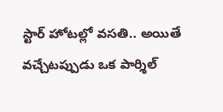స్టార్ హోటల్లో వసతి.. అయితే వచ్చేటప్పుడు ఒక పార్శిల్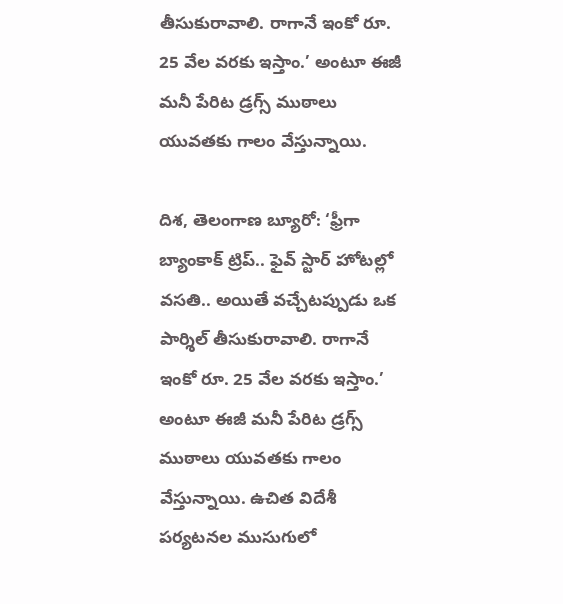తీసుకురావాలి. రాగానే ఇంకో రూ. 25 వేల వరకు ఇస్తాం.’ అంటూ ఈజీ మనీ పేరిట డ్రగ్స్ ముఠాలు యువతకు గాలం వేస్తున్నాయి.

దిశ, తెలంగాణ బ్యూరో: ‘ఫ్రీగా బ్యాంకాక్ ట్రిప్.. ఫైవ్ స్టార్ హోటల్లో వసతి.. అయితే వచ్చేటప్పుడు ఒక పార్శిల్ తీసుకురావాలి. రాగానే ఇంకో రూ. 25 వేల వరకు ఇస్తాం.’ అంటూ ఈజీ మనీ పేరిట డ్రగ్స్ ముఠాలు యువతకు గాలం వేస్తున్నాయి. ఉచిత విదేశీ పర్యటనల ముసుగులో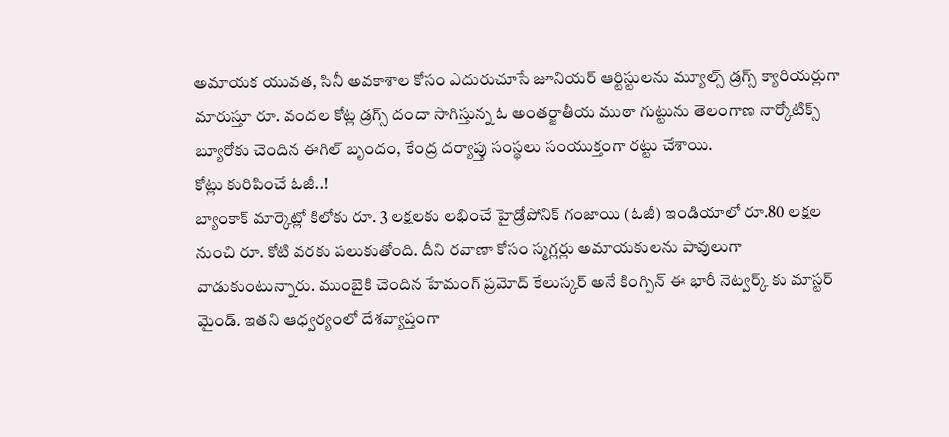అమాయక యువత, సినీ అవకాశాల కోసం ఎదురుచూసే జూనియర్ ఆర్టిస్టులను మ్యూల్స్ డ్రగ్స్ క్యారియర్లుగా మారుస్తూ రూ. వందల కోట్ల డ్రగ్స్ దందా సాగిస్తున్న ఓ అంతర్జాతీయ ముఠా గుట్టును తెలంగాణ నార్కోటిక్స్ బ్యూరోకు చెందిన ఈగిల్ బృందం, కేంద్ర దర్యాప్తు సంస్థలు సంయుక్తంగా రట్టు చేశాయి.
కోట్లు కురిపించే ఓజీ..!
బ్యాంకాక్ మార్కెట్లో కిలోకు రూ. 3 లక్షలకు లభించే హైడ్రోపోనిక్ గంజాయి (ఓజీ) ఇండియాలో రూ.80 లక్షల నుంచి రూ. కోటి వరకు పలుకుతోంది. దీని రవాణా కోసం స్మగ్లర్లు అమాయకులను పావులుగా వాడుకుంటున్నారు. ముంబైకి చెందిన హేమంగ్ ప్రమోద్ కేలుస్కర్ అనే కింగ్పిన్ ఈ భారీ నెట్వర్క్ కు మాస్టర్ మైండ్. ఇతని ఆధ్వర్యంలో దేశవ్యాప్తంగా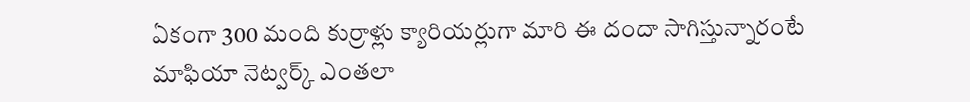ఏకంగా 300 మంది కుర్రాళ్లు క్యారియర్లుగా మారి ఈ దందా సాగిస్తున్నారంటే మాఫియా నెట్వర్క్ ఎంతలా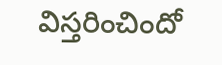విస్తరించిందో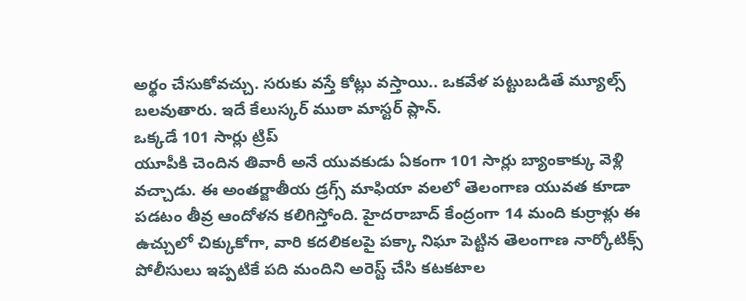అర్థం చేసుకోవచ్చు. సరుకు వస్తే కోట్లు వస్తాయి.. ఒకవేళ పట్టుబడితే మ్యూల్స్ బలవుతారు. ఇదే కేలుస్కర్ ముఠా మాస్టర్ ప్లాన్.
ఒక్కడే 101 సార్లు ట్రిప్
యూపీకి చెందిన తివారీ అనే యువకుడు ఏకంగా 101 సార్లు బ్యాంకాక్కు వెళ్లి వచ్చాడు. ఈ అంతర్జాతీయ డ్రగ్స్ మాఫియా వలలో తెలంగాణ యువత కూడా పడటం తీవ్ర ఆందోళన కలిగిస్తోంది. హైదరాబాద్ కేంద్రంగా 14 మంది కుర్రాళ్లు ఈ ఉచ్చులో చిక్కుకోగా, వారి కదలికలపై పక్కా నిఘా పెట్టిన తెలంగాణ నార్కోటిక్స్ పోలీసులు ఇప్పటికే పది మందిని అరెస్ట్ చేసి కటకటాల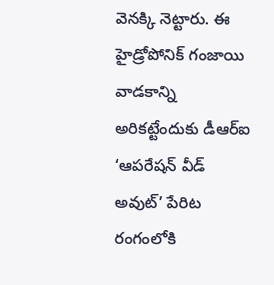వెనక్కి నెట్టారు. ఈ హైడ్రోపోనిక్ గంజాయి వాడకాన్ని అరికట్టేందుకు డీఆర్ఐ ‘ఆపరేషన్ వీడ్ అవుట్’ పేరిట రంగంలోకి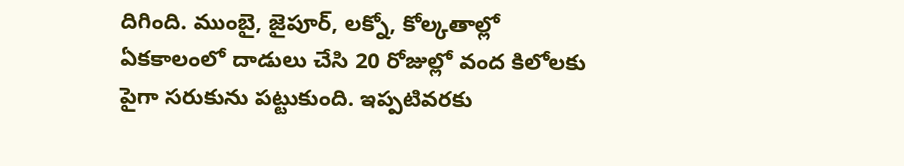దిగింది. ముంబై, జైపూర్, లక్నో, కోల్కతాల్లో ఏకకాలంలో దాడులు చేసి 20 రోజుల్లో వంద కిలోలకు పైగా సరుకును పట్టుకుంది. ఇప్పటివరకు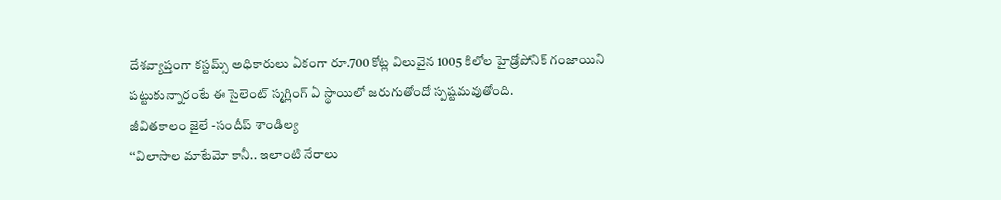దేశవ్యాప్తంగా కస్టమ్స్ అధికారులు ఏకంగా రూ.700 కోట్ల విలువైన 1005 కిలోల హైడ్రోపోనిక్ గంజాయిని పట్టుకున్నారంటే ఈ సైలెంట్ స్మగ్లింగ్ ఏ స్థాయిలో జరుగుతోందో స్పష్టమవుతోంది.
జీవితకాలం జైలే -సందీప్ శాండిల్య
‘‘విలాసాల మాటేమో కానీ.. ఇలాంటి నేరాలు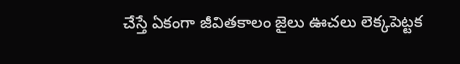చేస్తే ఏకంగా జీవితకాలం జైలు ఊచలు లెక్కపెట్టక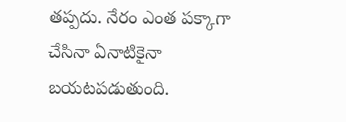తప్పదు. నేరం ఎంత పక్కాగా చేసినా ఏనాటికైనా బయటపడుతుంది.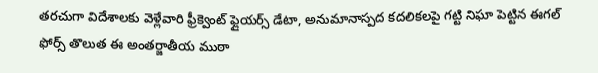తరచుగా విదేశాలకు వెళ్లేవారి ఫ్రీక్వెంట్ ఫ్లైయర్స్ డేటా, అనుమానాస్పద కదలికలపై గట్టి నిఘా పెట్టిన ఈగల్ ఫోర్స్ తొలుత ఈ అంతర్జాతీయ ముఠా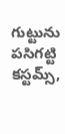గుట్టును పసిగట్టి కస్టమ్స్,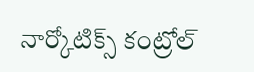నార్కోటిక్స్ కంట్రోల్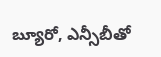బ్యూరో, ఎన్సీబీతో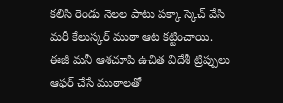కలిసి రెండు నెలల పాటు పక్కా స్కెచ్ వేసి మరీ కేలుస్కర్ ముఠా ఆట కట్టించాయి. ఈజీ మనీ ఆశచూపి ఉచిత విదేశీ ట్రిప్పులు ఆఫర్ చేసే ముఠాలతో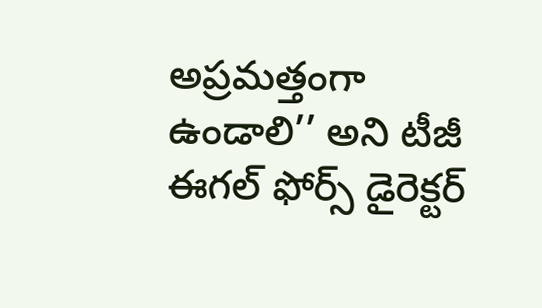అప్రమత్తంగా ఉండాలి’’ అని టీజీ ఈగల్ ఫోర్స్ డైరెక్టర్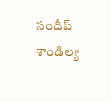సందీప్ శాండిల్య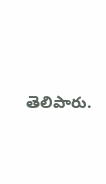తెలిపారు.